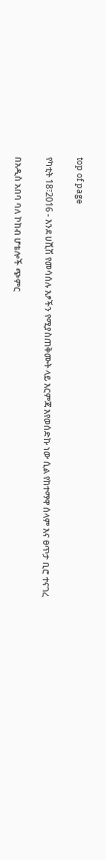top of page

የካቲት 18፣2016 - እንደ ሀሺሽ የመሳሰሉ እፆችን የሚያስጠቅሙት ላይ እርምጃ እየወሰድኩ ነው ሲል የከተማዋ ሰላም እና ፀጥታ ቢሮ ተናገረ

በአዲስ አበባ ባለ ኮከብ ሆቴሎች ጭምር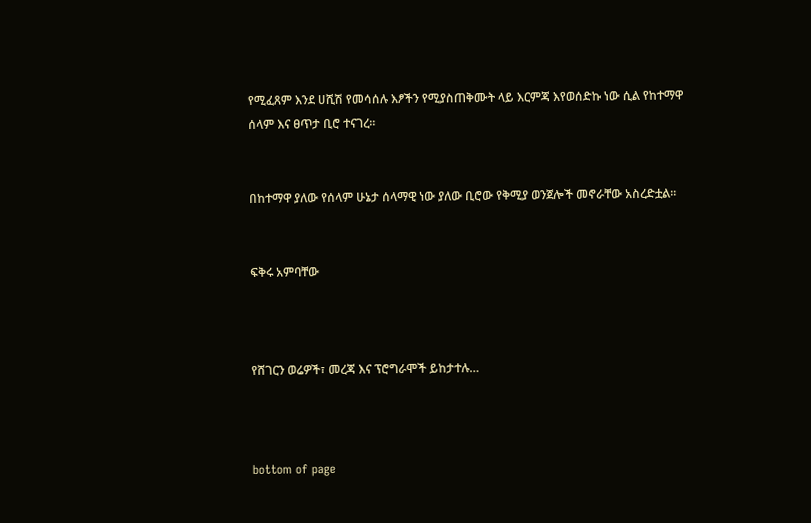የሚፈጸም እንደ ሀሺሽ የመሳሰሉ እፆችን የሚያስጠቅሙት ላይ እርምጃ እየወሰድኩ ነው ሲል የከተማዋ ሰላም እና ፀጥታ ቢሮ ተናገረ፡፡


በከተማዋ ያለው የሰላም ሁኔታ ሰላማዊ ነው ያለው ቢሮው የቅሚያ ወንጀሎች መኖራቸው አስረድቷል፡፡


ፍቅሩ አምባቸው



የሸገርን ወሬዎች፣ መረጃ እና ፕሮግራሞች ይከታተሉ…



bottom of page